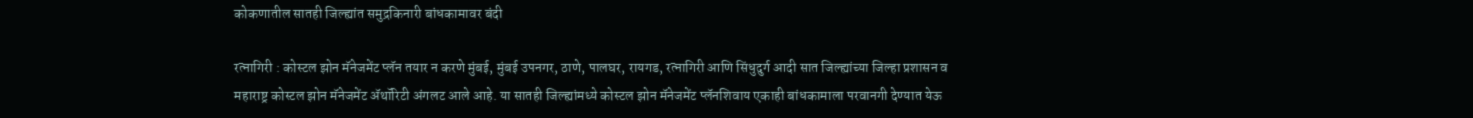कोकणातील सातही जिल्ह्यांत समुद्रकिनारी बांधकामावर बंदी

रत्नागिरी : कोस्टल झोन मॅनेजमेंट प्लॅन तयार न करणे मुंबई, मुंबई उपनगर, ठाणे, पालघर, रायगड, रत्नागिरी आणि सिंधुदुर्ग आदी सात जिल्ह्यांच्या जिल्हा प्रशासन व महाराष्ट्र कोस्टल झोन मॅनेजमेंट ॲथॉरिटी अंगलट आले आहे. या सातही जिल्ह्यांमध्ये कोस्टल झोन मॅनेजमेंट प्लॅनशिवाय एकाही बांधकामाला परवानगी देण्यात येऊ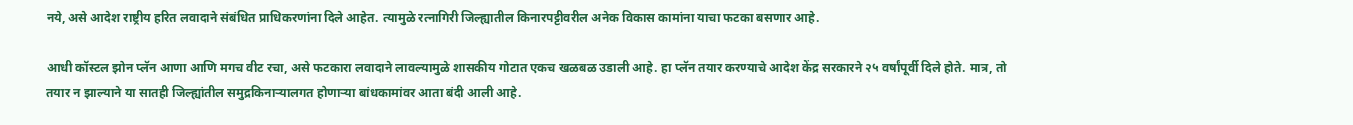नये, असे आदेश राष्ट्रीय हरित लवादाने संबंधित प्राधिकरणांना दिले आहेत. त्यामुळे रत्नागिरी जिल्ह्यातील किनारपट्टीवरील अनेक विकास कामांना याचा फटका बसणार आहे.

आधी कॉस्टल झोन प्लॅन आणा आणि मगच वीट रचा, असे फटकारा लवादाने लावल्यामुळे शासकीय गोटात एकच खळबळ उडाली आहे. हा प्लॅन तयार करण्याचे आदेश केंद्र सरकारने २५ वर्षांपूर्वी दिले होते. मात्र, तो तयार न झाल्याने या सातही जिल्ह्यांतील समुद्रकिनाऱ्यालगत होणाऱ्या बांधकामांवर आता बंदी आली आहे.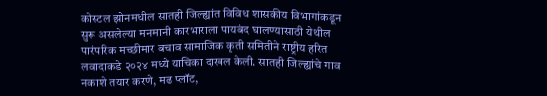कोस्टल झोनमधील सातही जिल्ह्यांत विविध शासकीय विभागांकडून सुरू असलेल्या मनमानी कारभाराला पायबंद घालण्यासाठी येथील पारंपरिक मच्छीमार बचाव सामाजिक कृती समितीने राष्ट्रीय हरित लवादाकडे २०२४ मध्ये याचिका दाखल केली. सातही जिल्ह्यांचे गाव नकाशे तयार करणे, मढ प्लॉट,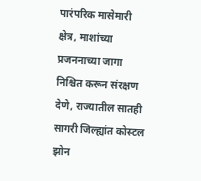पारंपरिक मासेमारी क्षेत्र, माशांच्या प्रजननाच्या जागा निश्चित करून संरक्षण देणे, राज्यातील सातही सागरी जिल्ह्यांत कोस्टल झोन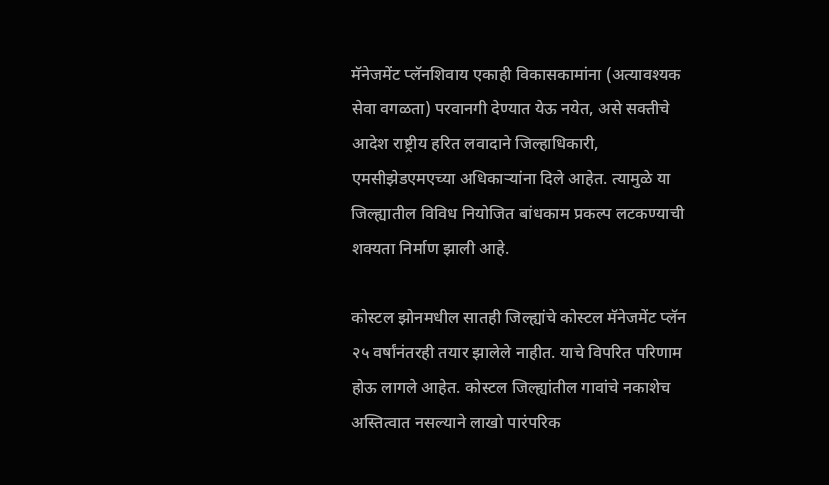मॅनेजमेंट प्लॅनशिवाय एकाही विकासकामांना (अत्यावश्यक सेवा वगळता) परवानगी देण्यात येऊ नयेत, असे सक्तीचे आदेश राष्ट्रीय हरित लवादाने जिल्हाधिकारी, एमसीझेडएमएच्या अधिकाऱ्यांना दिले आहेत. त्यामुळे या जिल्ह्यातील विविध नियोजित बांधकाम प्रकल्प लटकण्याची शक्यता निर्माण झाली आहे.

कोस्टल झोनमधील सातही जिल्ह्यांचे कोस्टल मॅनेजमेंट प्लॅन २५ वर्षांनंतरही तयार झालेले नाहीत. याचे विपरित परिणाम होऊ लागले आहेत. कोस्टल जिल्ह्यांतील गावांचे नकाशेच अस्तित्वात नसल्याने लाखो पारंपरिक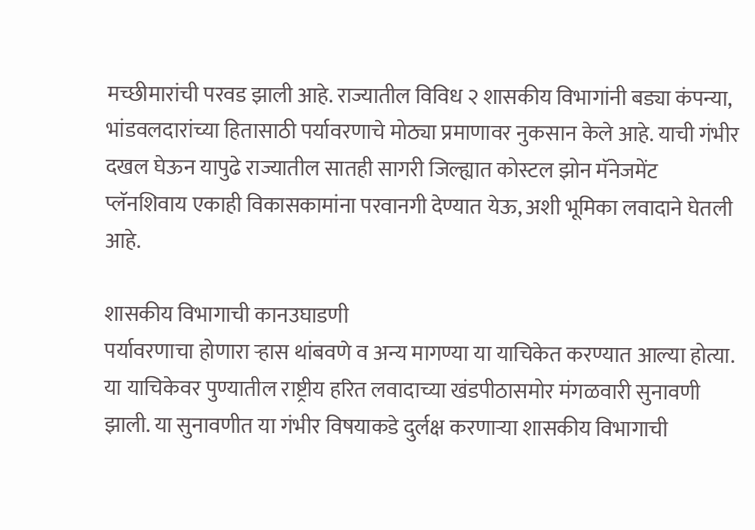मच्छीमारांची परवड झाली आहे. राज्यातील विविध २ शासकीय विभागांनी बड्या कंपन्या, भांडवलदारांच्या हितासाठी पर्यावरणाचे मोठ्या प्रमाणावर नुकसान केले आहे. याची गंभीर दखल घेऊन यापुढे राज्यातील सातही सागरी जिल्ह्यात कोस्टल झोन मॅनेजमेंट प्लॅनशिवाय एकाही विकासकामांना परवानगी देण्यात येऊ, अशी भूमिका लवादाने घेतली आहे.

शासकीय विभागाची कानउघाडणी
पर्यावरणाचा होणारा ऱ्हास थांबवणे व अन्य मागण्या या याचिकेत करण्यात आल्या होत्या. या याचिकेवर पुण्यातील राष्ट्रीय हरित लवादाच्या खंडपीठासमोर मंगळवारी सुनावणी झाली. या सुनावणीत या गंभीर विषयाकडे दुर्लक्ष करणाऱ्या शासकीय विभागाची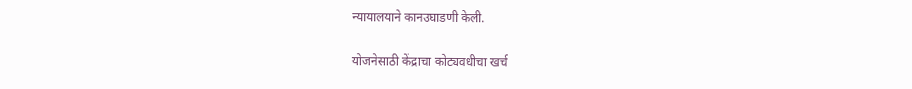न्यायालयाने कानउघाडणी केली.

योजनेसाठी केंद्राचा कोट्यवधीचा खर्च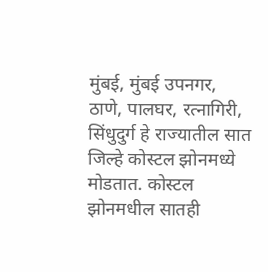मुंबई, मुंबई उपनगर, ठाणे, पालघर, रत्नागिरी, सिंधुदुर्ग हे राज्यातील सात जिल्हे कोस्टल झोनमध्ये मोडतात. कोस्टल झोनमधील सातही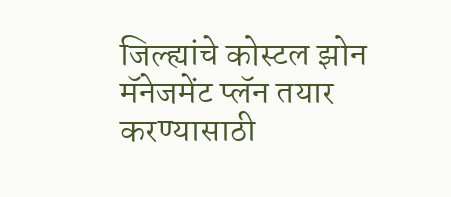जिल्ह्यांचे कोस्टल झोन मॅनेजमेंट प्लॅन तयार करण्यासाठी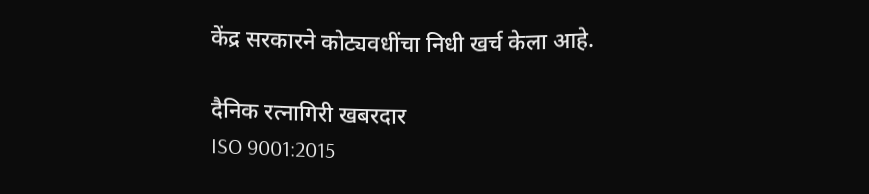केंद्र सरकारने कोट्यवधींचा निधी खर्च केला आहे.

दैनिक रत्नागिरी खबरदार
ISO 9001:2015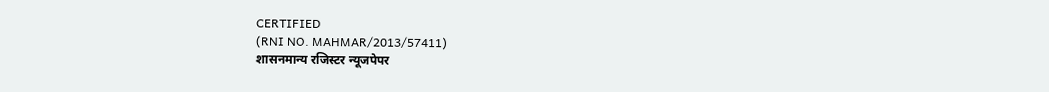CERTIFIED
(RNI NO. MAHMAR/2013/57411)
शासनमान्य रजिस्टर न्यूजपेपर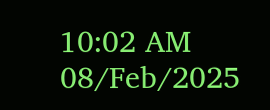10:02 AM 08/Feb/2025